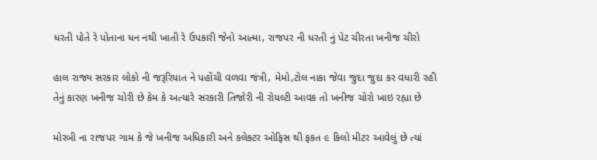ધરતી પોતે રે પોતાના ધન નથી ખાતી રે ઉપકારી જેનો આત્મા, રાજપર ની ધરતી નું પેટ ચીરતા ખનીજ ચીરો

હાલ રાજ્ય સરકાર લોકો ની જરૂરિયાત ને પહોંચી વળવા જંત્રી, મેમો,ટોલ નાકા જેવા જુદા જુદા કર વધારી રહી તેનું કારણ ખનીજ ચોરી છે કેમ કે અત્યારે સરકારી તિજોરી ની રોયલ્ટી આવક તો ખનીજ ચોરો ખાઇ રહ્યા છે

મોરબી ના રાજપર ગામ કે જે ખનીજ અધિકારી અને કલેક્ટર ઓફિસ થી ફકત ૯ કિલો મીટર આવેલું છે ત્યાં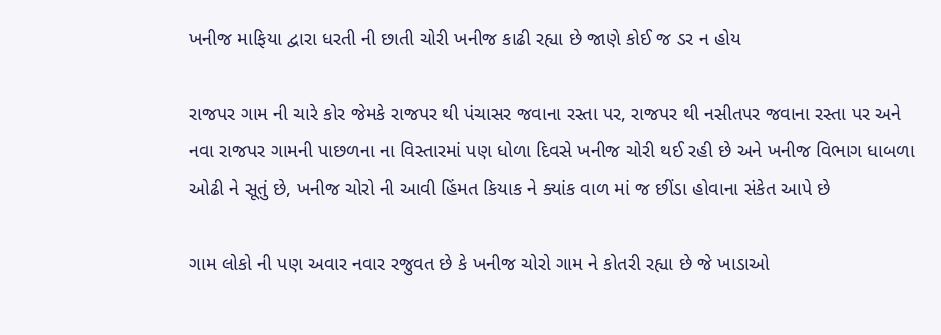ખનીજ માફિયા દ્વારા ધરતી ની છાતી ચોરી ખનીજ કાઢી રહ્યા છે જાણે કોઈ જ ડર ન હોય

રાજપર ગામ ની ચારે કોર જેમકે રાજપર થી પંચાસર જવાના રસ્તા પર, રાજપર થી નસીતપર જવાના રસ્તા પર અને નવા રાજપર ગામની પાછળના ના વિસ્તારમાં પણ ધોળા દિવસે ખનીજ ચોરી થઈ રહી છે અને ખનીજ વિભાગ ધાબળા ઓઢી ને સૂતું છે, ખનીજ ચોરો ની આવી હિંમત કિયાક ને ક્યાંક વાળ માં જ છીંડા હોવાના સંકેત આપે છે

ગામ લોકો ની પણ અવાર નવાર રજુવત છે કે ખનીજ ચોરો ગામ ને કોતરી રહ્યા છે જે ખાડાઓ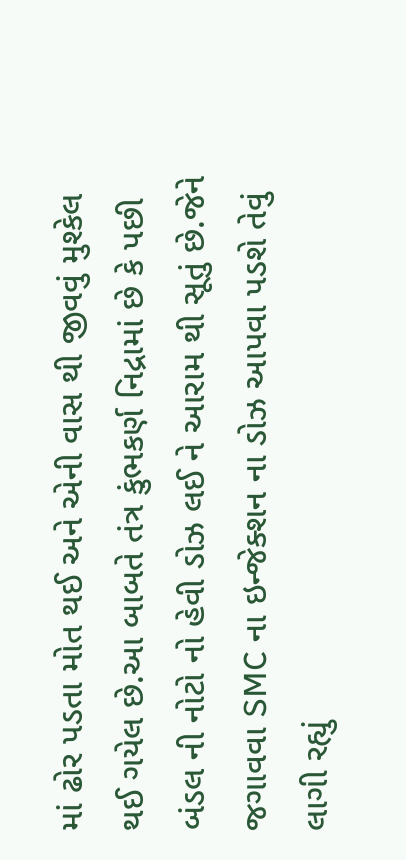માં ઢોર પડતા મોત થઈ અને એની વાસ થી જીવવું મુશ્કેલ થઈ ગયેલ છે.આ બાબતે તંત્ર કુંભકર્ણ નિદ્રામાં છે કે પછી બંડલ ની નોટો નો હેવી ડોઝ લઈ ને આરામ થી સૂતું છે.જેને જગાવવા SMC ના ઇન્જેક્શન ના ડોઝ આપવા પડશે તેવું લાગી રહ્યું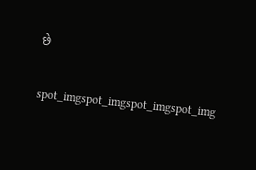છે

spot_imgspot_imgspot_imgspot_img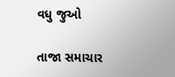વધુ જુઓ

તાજા સમાચાર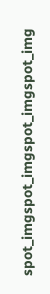spot_imgspot_imgspot_imgspot_img